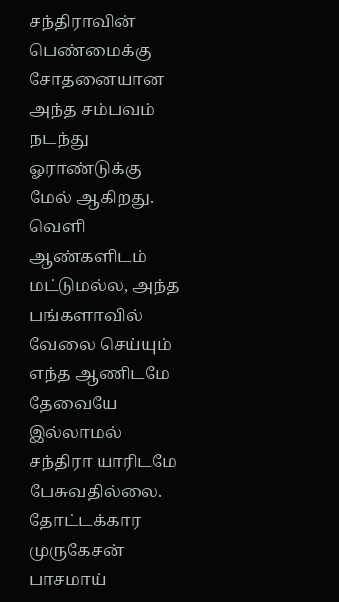சந்திராவின் பெண்மைக்கு சோதனையான அந்த சம்பவம் நடந்து ஓராண்டுக்கு மேல் ஆகிறது. வெளி ஆண்களிடம் மட்டுமல்ல, அந்த பங்களாவில் வேலை செய்யும் எந்த ஆணிடமே தேவையே இல்லாமல் சந்திரா யாரிடமே பேசுவதில்லை.
தோட்டக்கார முருகேசன் பாசமாய்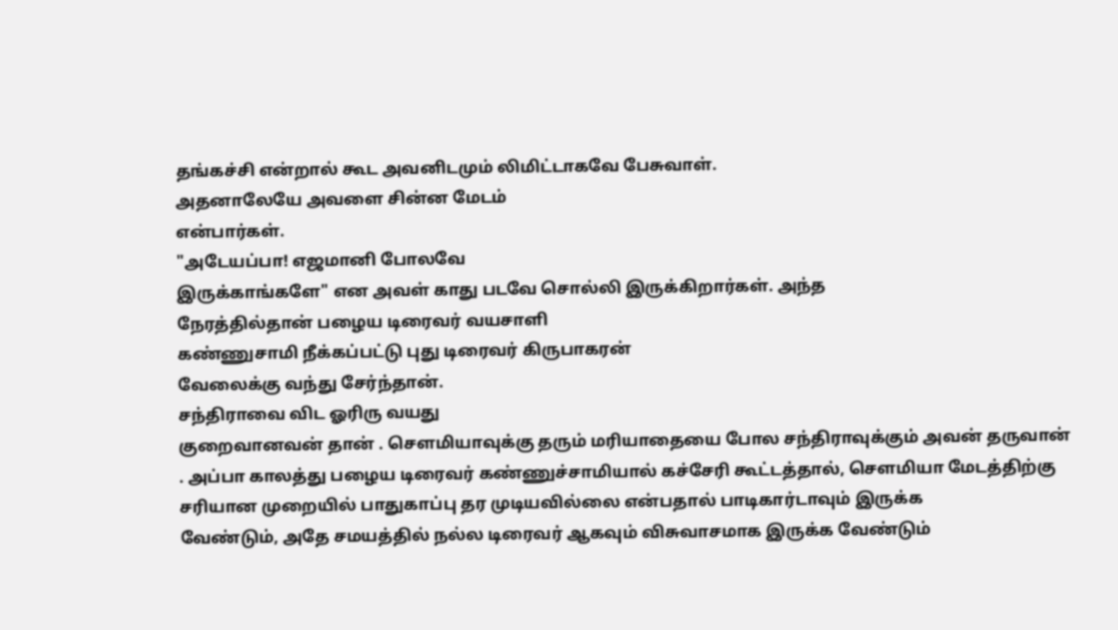தங்கச்சி என்றால் கூட அவனிடமும் லிமிட்டாகவே பேசுவாள்.
அதனாலேயே அவளை சின்ன மேடம்
என்பார்கள்.
"அடேயப்பா! எஜமானி போலவே
இருக்காங்களே" என அவள் காது படவே சொல்லி இருக்கிறார்கள். அந்த
நேரத்தில்தான் பழைய டிரைவர் வயசாளி
கண்ணுசாமி நீக்கப்பட்டு புது டிரைவர் கிருபாகரன்
வேலைக்கு வந்து சேர்ந்தான்.
சந்திராவை விட ஓரிரு வயது
குறைவானவன் தான் . சௌமியாவுக்கு தரும் மரியாதையை போல சந்திராவுக்கும் அவன் தருவான்
. அப்பா காலத்து பழைய டிரைவர் கண்ணுச்சாமியால் கச்சேரி கூட்டத்தால், சௌமியா மேடத்திற்கு
சரியான முறையில் பாதுகாப்பு தர முடியவில்லை என்பதால் பாடிகார்டாவும் இருக்க
வேண்டும், அதே சமயத்தில் நல்ல டிரைவர் ஆகவும் விசுவாசமாக இருக்க வேண்டும்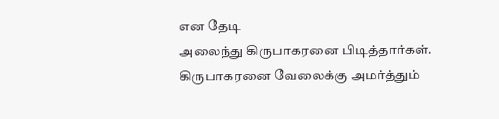என தேடி
அலைந்து கிருபாகரனை பிடித்தார்கள்.
கிருபாகரனை வேலைக்கு அமர்த்தும்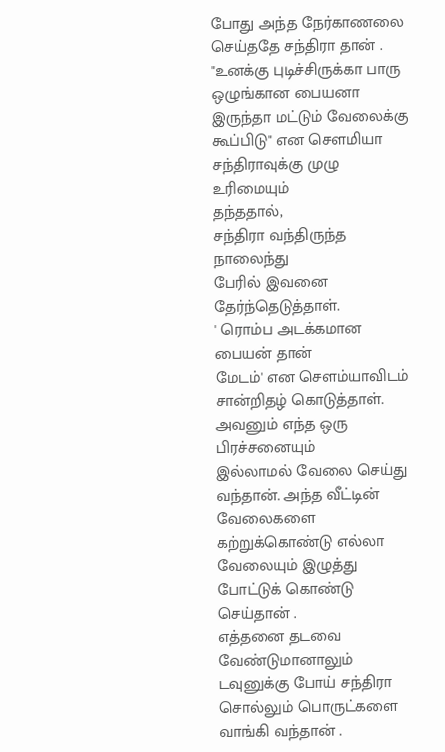போது அந்த நேர்காணலை செய்ததே சந்திரா தான் . "உனக்கு புடிச்சிருக்கா பாரு
ஒழுங்கான பையனா இருந்தா மட்டும் வேலைக்கு கூப்பிடு" என சௌமியா சந்திராவுக்கு முழு உரிமையும்
தந்ததால்,
சந்திரா வந்திருந்த நாலைந்து
பேரில் இவனை தேர்ந்தெடுத்தாள்.
' ரொம்ப அடக்கமான பையன் தான்
மேடம்' என சௌம்யாவிடம் சான்றிதழ் கொடுத்தாள். அவனும் எந்த ஒரு பிரச்சனையும்
இல்லாமல் வேலை செய்து வந்தான். அந்த வீட்டின் வேலைகளை கற்றுக்கொண்டு எல்லா
வேலையும் இழுத்து போட்டுக் கொண்டு செய்தான் .
எத்தனை தடவை வேண்டுமானாலும்
டவுனுக்கு போய் சந்திரா சொல்லும் பொருட்களை வாங்கி வந்தான் .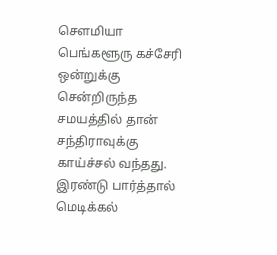சௌமியா பெங்களூரு கச்சேரி
ஒன்றுக்கு சென்றிருந்த சமயத்தில் தான் சந்திராவுக்கு காய்ச்சல் வந்தது. இரண்டு பார்த்தால் மெடிக்கல்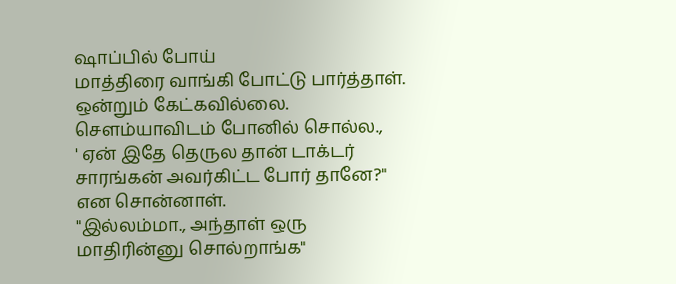ஷாப்பில் போய்
மாத்திரை வாங்கி போட்டு பார்த்தாள். ஒன்றும் கேட்கவில்லை.
சௌம்யாவிடம் போனில் சொல்ல.,
' ஏன் இதே தெருல தான் டாக்டர் சாரங்கன் அவர்கிட்ட போர் தானே?"
என சொன்னாள்.
"இல்லம்மா., அந்தாள் ஒரு
மாதிரின்னு சொல்றாங்க"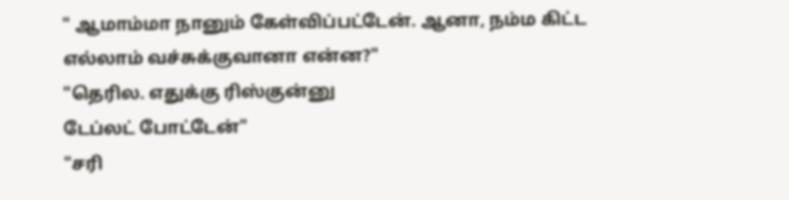" ஆமாம்மா நானும் கேள்விப்பட்டேன். ஆனா, நம்ம கிட்ட எல்லாம் வச்சுக்குவானா என்ன?"
"தெரில. எதுக்கு ரிஸ்குன்னு
டேப்லட் போட்டேன்"
"சரி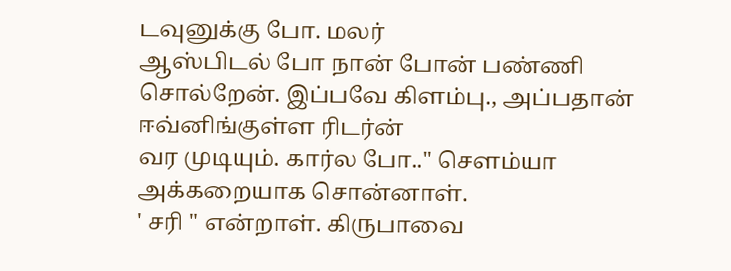டவுனுக்கு போ. மலர்
ஆஸ்பிடல் போ நான் போன் பண்ணி சொல்றேன். இப்பவே கிளம்பு., அப்பதான் ஈவ்னிங்குள்ள ரிடர்ன்
வர முடியும். கார்ல போ.." சௌம்யா
அக்கறையாக சொன்னாள்.
' சரி " என்றாள். கிருபாவை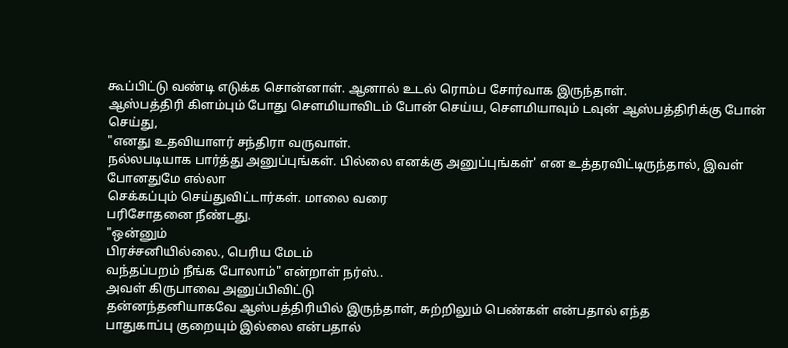கூப்பிட்டு வண்டி எடுக்க சொன்னாள். ஆனால் உடல் ரொம்ப சோர்வாக இருந்தாள்.
ஆஸ்பத்திரி கிளம்பும் போது சௌமியாவிடம் போன் செய்ய, சௌமியாவும் டவுன் ஆஸ்பத்திரிக்கு போன் செய்து,
"எனது உதவியாளர் சந்திரா வருவாள்.
நல்லபடியாக பார்த்து அனுப்புங்கள். பில்லை எனக்கு அனுப்புங்கள்' என உத்தரவிட்டிருந்தால், இவள் போனதுமே எல்லா
செக்கப்பும் செய்துவிட்டார்கள். மாலை வரை
பரிசோதனை நீண்டது.
"ஒன்னும்
பிரச்சனியில்லை., பெரிய மேடம்
வந்தப்பறம் நீங்க போலாம்" என்றாள் நர்ஸ்..
அவள் கிருபாவை அனுப்பிவிட்டு
தன்னந்தனியாகவே ஆஸ்பத்திரியில் இருந்தாள், சுற்றிலும் பெண்கள் என்பதால் எந்த
பாதுகாப்பு குறையும் இல்லை என்பதால்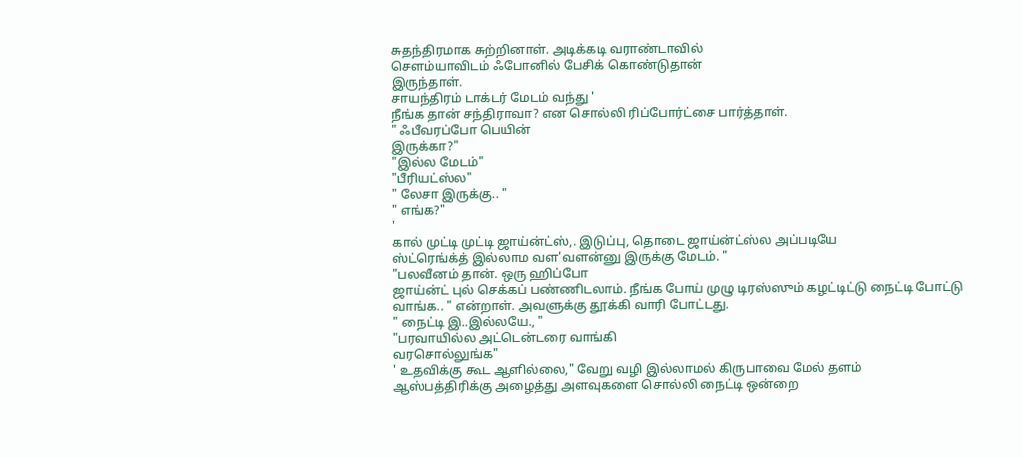சுதந்திரமாக சுற்றினாள். அடிக்கடி வராண்டாவில்
சௌம்யாவிடம் ஃபோனில் பேசிக் கொண்டுதான்
இருந்தாள்.
சாயந்திரம் டாக்டர் மேடம் வந்து '
நீங்க தான் சந்திராவா? என சொல்லி ரிப்போர்ட்சை பார்த்தாள்.
" ஃபீவரப்போ பெயின்
இருக்கா?"
"இல்ல மேடம்"
"பீரியட்ஸ்ல"
" லேசா இருக்கு.. "
" எங்க?"
'
கால் முட்டி முட்டி ஜாய்ன்ட்ஸ்,. இடுப்பு, தொடை ஜாய்ன்ட்ஸ்ல அப்படியே
ஸ்ட்ரெங்க்த் இல்லாம வள'வளன்னு இருக்கு மேடம். "
"பலவீனம் தான். ஒரு ஹிப்போ
ஜாய்ன்ட் புல் செக்கப் பண்ணிடலாம். நீங்க போய் முழு டிரஸ்ஸும் கழட்டிட்டு நைட்டி போட்டு வாங்க.. " என்றாள். அவளுக்கு தூக்கி வாரி போட்டது.
" நைட்டி இ..இல்லயே., "
"பரவாயில்ல அட்டென்டரை வாங்கி
வரசொல்லுங்க"
' உதவிக்கு கூட ஆளில்லை," வேறு வழி இல்லாமல் கிருபாவை மேல் தளம்
ஆஸ்பத்திரிக்கு அழைத்து அளவுகளை சொல்லி நைட்டி ஒன்றை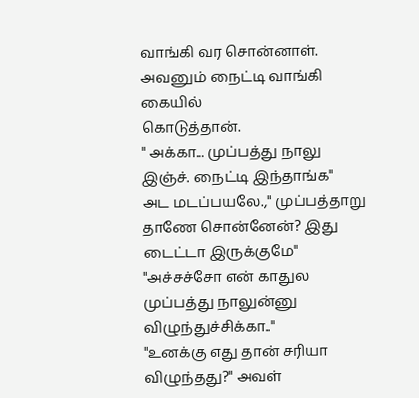வாங்கி வர சொன்னாள்.
அவனும் நைட்டி வாங்கி கையில்
கொடுத்தான்.
" அக்கா... முப்பத்து நாலு
இஞ்ச். நைட்டி இந்தாங்க"
அட மடப்பயலே.," முப்பத்தாறு
தாணே சொன்னேன்? இது டைட்டா இருக்குமே"
"அச்சச்சோ என் காதுல
முப்பத்து நாலுன்னு விழுந்துச்சிக்கா.."
"உனக்கு எது தான் சரியா
விழுந்தது?" அவள்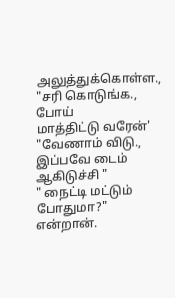அலுத்துக்கொள்ள.,
"சரி கொடுங்க., போய்
மாத்திட்டு வரேன்'
"வேணாம் விடு., இப்பவே டைம்
ஆகிடுச்சி "
" நைட்டி மட்டும் போதுமா?"
என்றான்.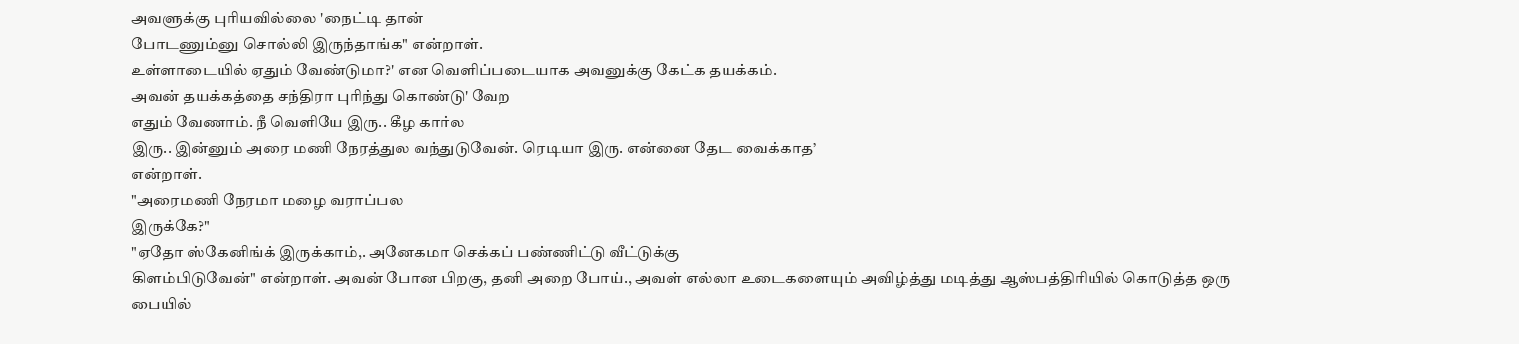அவளுக்கு புரியவில்லை 'நைட்டி தான்
போடணும்னு சொல்லி இருந்தாங்க" என்றாள்.
உள்ளாடையில் ஏதும் வேண்டுமா?' என வெளிப்படையாக அவனுக்கு கேட்க தயக்கம்.
அவன் தயக்கத்தை சந்திரா புரிந்து கொண்டு' வேற
எதும் வேணாம். நீ வெளியே இரு.. கீழ கார்ல
இரு.. இன்னும் அரை மணி நேரத்துல வந்துடுவேன். ரெடியா இரு. என்னை தேட வைக்காத’
என்றாள்.
"அரைமணி நேரமா மழை வராப்பல
இருக்கே?"
"ஏதோ ஸ்கேனிங்க் இருக்காம்,. அனேகமா செக்கப் பண்ணிட்டு வீட்டுக்கு
கிளம்பிடுவேன்" என்றாள். அவன் போன பிறகு, தனி அறை போய்., அவள் எல்லா உடைகளையும் அவிழ்த்து மடித்து ஆஸ்பத்திரியில் கொடுத்த ஒரு பையில்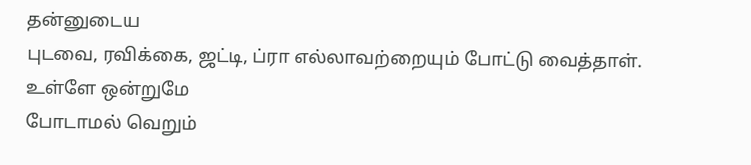தன்னுடைய
புடவை, ரவிக்கை, ஜட்டி, ப்ரா எல்லாவற்றையும் போட்டு வைத்தாள். உள்ளே ஒன்றுமே
போடாமல் வெறும்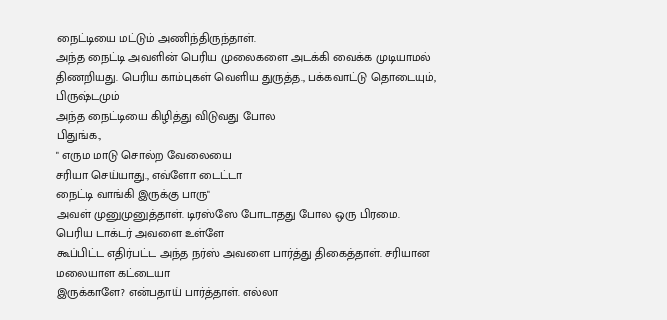நைட்டியை மட்டும் அணிந்திருந்தாள்.
அந்த நைட்டி அவளின் பெரிய முலைகளை அடக்கி வைக்க முடியாமல்
திணறியது. பெரிய காம்புகள் வெளிய துருத்த., பக்கவாட்டு தொடையும், பிருஷ்டமும்
அந்த நைட்டியை கிழித்து விடுவது போல
பிதுங்க.,
" எரும மாடு சொல்ற வேலையை
சரியா செய்யாது., எவ்ளோ டைட்டா
நைட்டி வாங்கி இருக்கு பாரு"
அவள் முனுமுனுத்தாள். டிரஸ்ஸே போடாதது போல ஒரு பிரமை.
பெரிய டாக்டர் அவளை உள்ளே
கூப்பிட்ட எதிர்பட்ட அந்த நர்ஸ் அவளை பார்த்து திகைத்தாள். சரியான மலையாள கட்டையா
இருக்காளே? என்பதாய் பார்த்தாள். எல்லா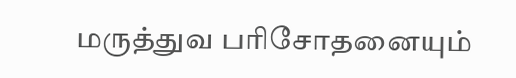மருத்துவ பரிசோதனையும்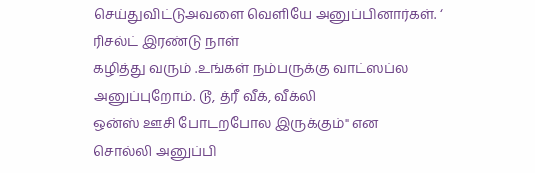செய்துவிட்டுஅவளை வெளியே அனுப்பினார்கள். ‘ ரிசல்ட் இரண்டு நாள்
கழித்து வரும் .உங்கள் நம்பருக்கு வாட்ஸப்ல அனுப்புறோம். டூ, த்ரீ வீக், வீக்லி
ஒன்ஸ் ஊசி போடறபோல இருக்கும்" என
சொல்லி அனுப்பி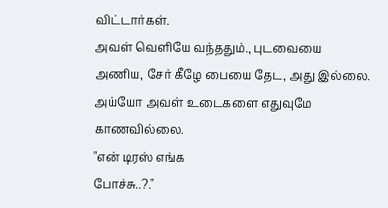விட்டார்கள்.
அவள் வெளியே வந்ததும்., புடவையை
அணிய, சேர் கீழே பையை தேட, அது இல்லை.
அய்யோ அவள் உடைகளை எதுவுமே காணவில்லை.
"என் டிரஸ் எங்க
போச்சு..?."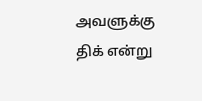அவளுக்கு திக் என்று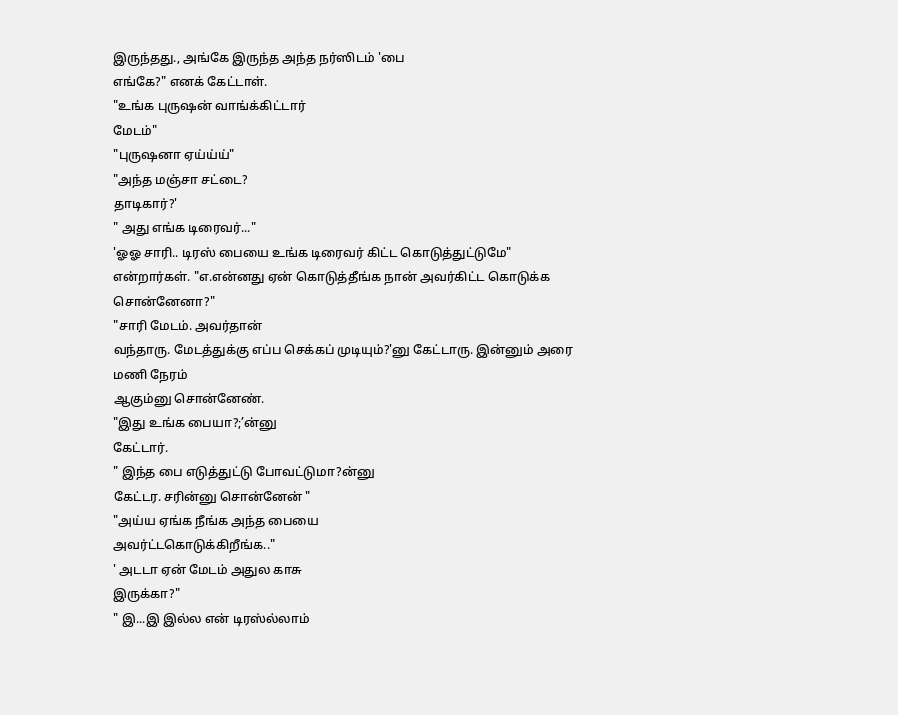இருந்தது., அங்கே இருந்த அந்த நர்ஸிடம் 'பை
எங்கே?" எனக் கேட்டாள்.
"உங்க புருஷன் வாங்க்கிட்டார்
மேடம்"
"புருஷனா ஏய்ய்ய்"
"அந்த மஞ்சா சட்டை?
தாடிகார்?'
" அது எங்க டிரைவர்..."
'ஓஓ சாரி.. டிரஸ் பையை உங்க டிரைவர் கிட்ட கொடுத்துட்டுமே"
என்றார்கள். "எ.என்னது ஏன் கொடுத்தீங்க நான் அவர்கிட்ட கொடுக்க
சொன்னேனா?"
"சாரி மேடம். அவர்தான்
வந்தாரு. மேடத்துக்கு எப்ப செக்கப் முடியும்?'னு கேட்டாரு. இன்னும் அரை மணி நேரம்
ஆகும்னு சொன்னேண்.
"இது உங்க பையா?;’ன்னு
கேட்டார்.
" இந்த பை எடுத்துட்டு போவட்டுமா?ன்னு
கேட்டர. சரின்னு சொன்னேன் "
"அய்ய ஏங்க நீங்க அந்த பையை
அவர்ட்டகொடுக்கிறீங்க.."
' அடடா ஏன் மேடம் அதுல காசு
இருக்கா?"
" இ...இ இல்ல என் டிரஸ்ல்லாம்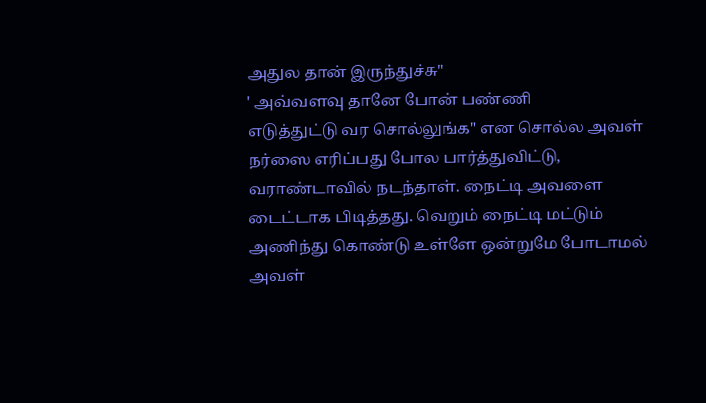அதுல தான் இருந்துச்சு"
' அவ்வளவு தானே போன் பண்ணி
எடுத்துட்டு வர சொல்லுங்க" என சொல்ல அவள் நர்ஸை எரிப்பது போல பார்த்துவிட்டு,
வராண்டாவில் நடந்தாள். நைட்டி அவளை
டைட்டாக பிடித்தது. வெறும் நைட்டி மட்டும் அணிந்து கொண்டு உள்ளே ஒன்றுமே போடாமல்
அவள்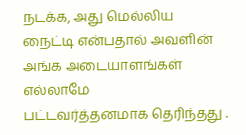நடக்க, அது மெல்லிய நைட்டி என்பதால் அவளின் அங்க அடையாளங்கள் எல்லாமே
பட்டவர்த்தனமாக தெரிந்தது .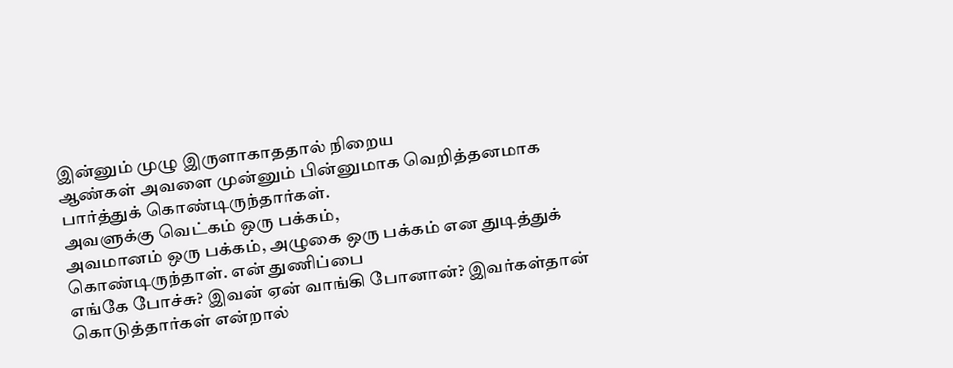இன்னும் முழு இருளாகாததால் நிறைய
ஆண்கள் அவளை முன்னும் பின்னுமாக வெறித்தனமாக பார்த்துக் கொண்டிருந்தார்கள்.
அவளுக்கு வெட்கம் ஒரு பக்கம்,
அவமானம் ஒரு பக்கம், அழுகை ஒரு பக்கம் என துடித்துக் கொண்டிருந்தாள். என் துணிப்பை
எங்கே போச்சு? இவன் ஏன் வாங்கி போனான்? இவர்கள்தான் கொடுத்தார்கள் என்றால்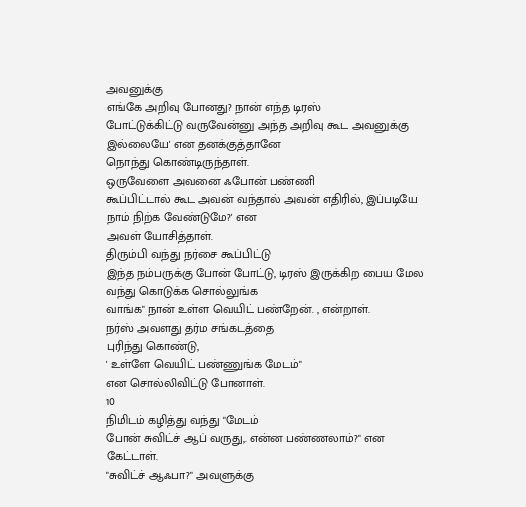அவனுக்கு
எங்கே அறிவு போனது? நான் எந்த டிரஸ்
போட்டுக்கிட்டு வருவேன்னு அந்த அறிவு கூட அவனுக்கு இல்லையே' என தனக்குத்தானே
நொந்து கொண்டிருந்தாள்.
ஒருவேளை அவனை ஃபோன் பண்ணி
கூப்பிட்டால் கூட அவன் வந்தால் அவன் எதிரில், இப்படியே நாம் நிற்க வேண்டுமே?' என
அவள் யோசித்தாள்.
திரும்பி வந்து நர்சை கூப்பிட்டு
இந்த நம்பருக்கு போன் போட்டு, டிரஸ் இருக்கிற பைய மேல வந்து கொடுக்க சொல்லுங்க
வாங்க" நான் உள்ள வெயிட் பண்றேன். , என்றாள்.
நர்ஸ் அவளது தர்ம சங்கடத்தை
புரிந்து கொண்டு,
' உள்ளே வெயிட் பண்ணுங்க மேடம்"
என சொல்லிவிட்டு போனாள்.
10
நிமிடம் கழித்து வந்து "மேடம்
போன் சுவிட்ச் ஆப் வருது,. என்ன பண்ணலாம்?" என கேட்டாள்.
"சுவிட்ச் ஆஃபா?" அவளுக்கு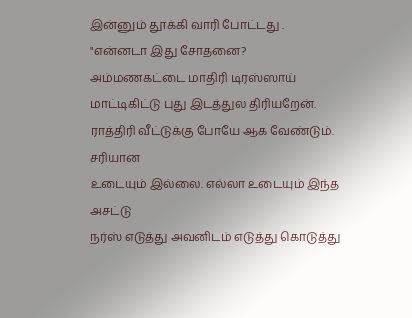இன்னும் தூக்கி வாரி போட்டது .
"என்னடா இது சோதனை?
அம்மணகட்டை மாதிரி டிரஸ்ஸாய் மாட்டிகிட்டு புது இடத்துல திரியறேன். ராத்திரி வீட்டுக்கு போயே ஆக வேண்டும். சரியான
உடையும் இல்லை. எல்லா உடையும் இந்த அசட்டு
நர்ஸ் எடுத்து அவனிடம் எடுத்து கொடுத்து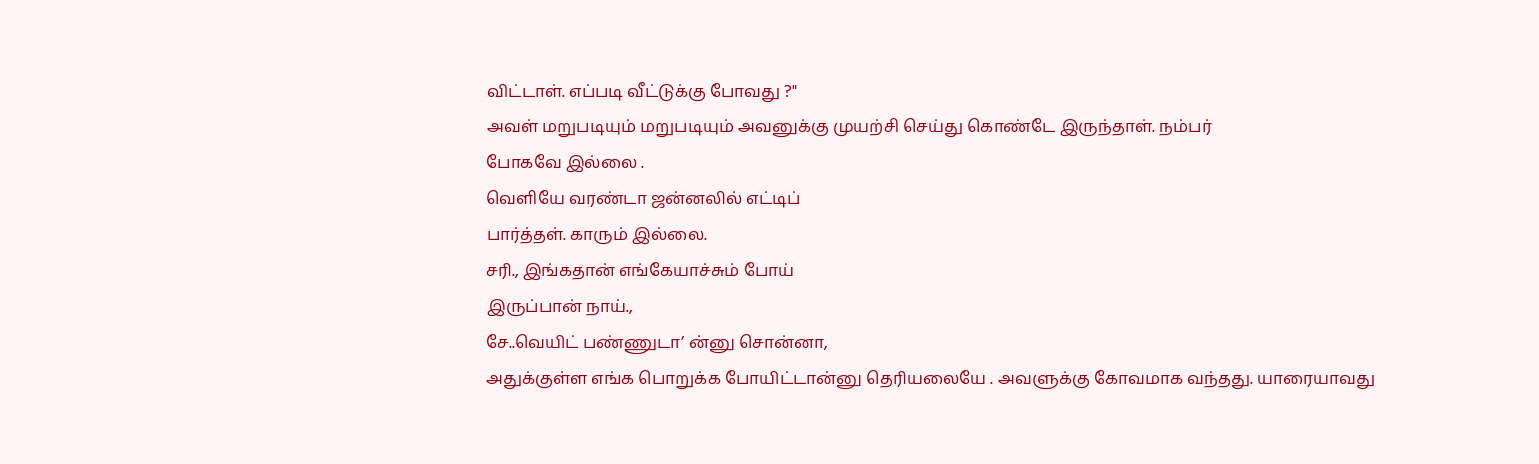விட்டாள். எப்படி வீட்டுக்கு போவது ?"
அவள் மறுபடியும் மறுபடியும் அவனுக்கு முயற்சி செய்து கொண்டே இருந்தாள். நம்பர்
போகவே இல்லை .
வெளியே வரண்டா ஜன்னலில் எட்டிப்
பார்த்தள். காரும் இல்லை.
சரி., இங்கதான் எங்கேயாச்சும் போய்
இருப்பான் நாய்.,
சே..வெயிட் பண்ணுடா’ ன்னு சொன்னா,
அதுக்குள்ள எங்க பொறுக்க போயிட்டான்னு தெரியலையே . அவளுக்கு கோவமாக வந்தது. யாரையாவது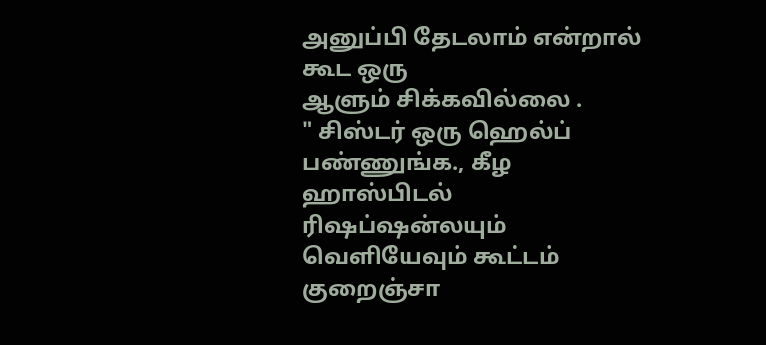அனுப்பி தேடலாம் என்றால் கூட ஒரு
ஆளும் சிக்கவில்லை .
" சிஸ்டர் ஒரு ஹெல்ப் பண்ணுங்க., கீழ ஹாஸ்பிடல்
ரிஷப்ஷன்லயும் வெளியேவும் கூட்டம் குறைஞ்சா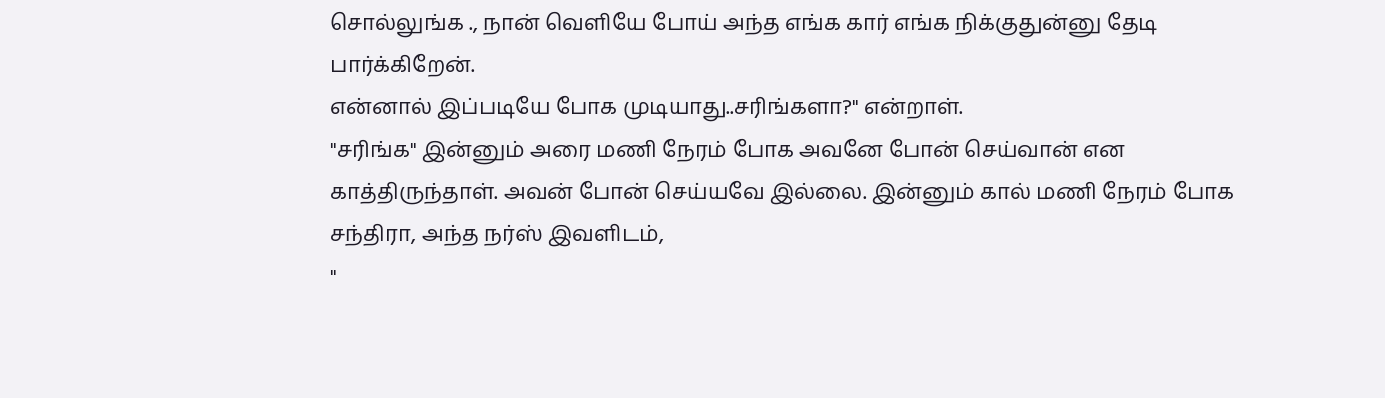சொல்லுங்க ., நான் வெளியே போய் அந்த எங்க கார் எங்க நிக்குதுன்னு தேடி பார்க்கிறேன்.
என்னால் இப்படியே போக முடியாது..சரிங்களா?" என்றாள்.
"சரிங்க" இன்னும் அரை மணி நேரம் போக அவனே போன் செய்வான் என
காத்திருந்தாள். அவன் போன் செய்யவே இல்லை. இன்னும் கால் மணி நேரம் போக சந்திரா, அந்த நர்ஸ் இவளிடம்,
"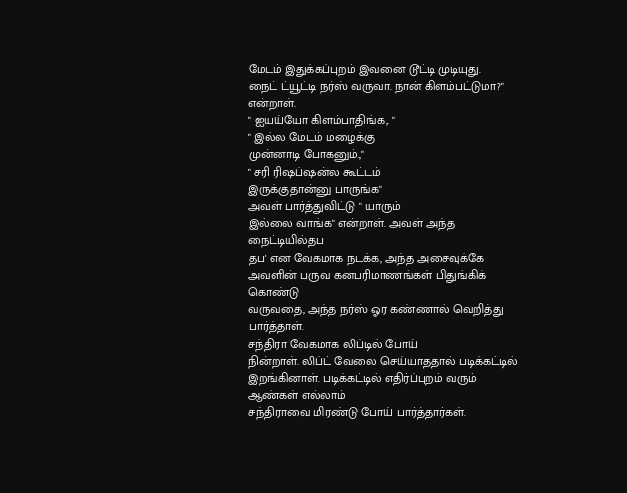மேடம் இதுக்கப்புறம் இவனை டூட்டி முடியுது.
நைட் ட்யூட்டி நர்ஸ் வருவா. நான் கிளம்பட்டுமா?" என்றாள்.
" ஐயய்யோ கிளம்பாதிங்க,. "
" இல்ல மேடம் மழைக்கு
முன்னாடி போகனும்.,"
" சரி ரிஷப்ஷன்ல கூட்டம்
இருக்குதான்னு பாருங்க"
அவள் பார்த்துவிட்டு " யாரும்
இல்லை வாங்க" என்றாள். அவள் அந்த நைட்டியில்தப
தப' என வேகமாக நடக்க, அந்த அசைவுக்கே அவளின் பருவ கனபரிமாணங்கள் பிதுங்கிக் கொண்டு
வருவதை, அந்த நர்ஸ் ஓர கண்ணால் வெறித்து பார்த்தாள்.
சந்திரா வேகமாக லிப்டில் போய்
நின்றாள். லிப்ட் வேலை செய்யாததால் படிக்கட்டில் இறங்கினாள். படிக்கட்டில் எதிர்ப்புறம் வரும் ஆண்கள் எல்லாம்
சந்திராவை மிரண்டு போய் பார்த்தார்கள்.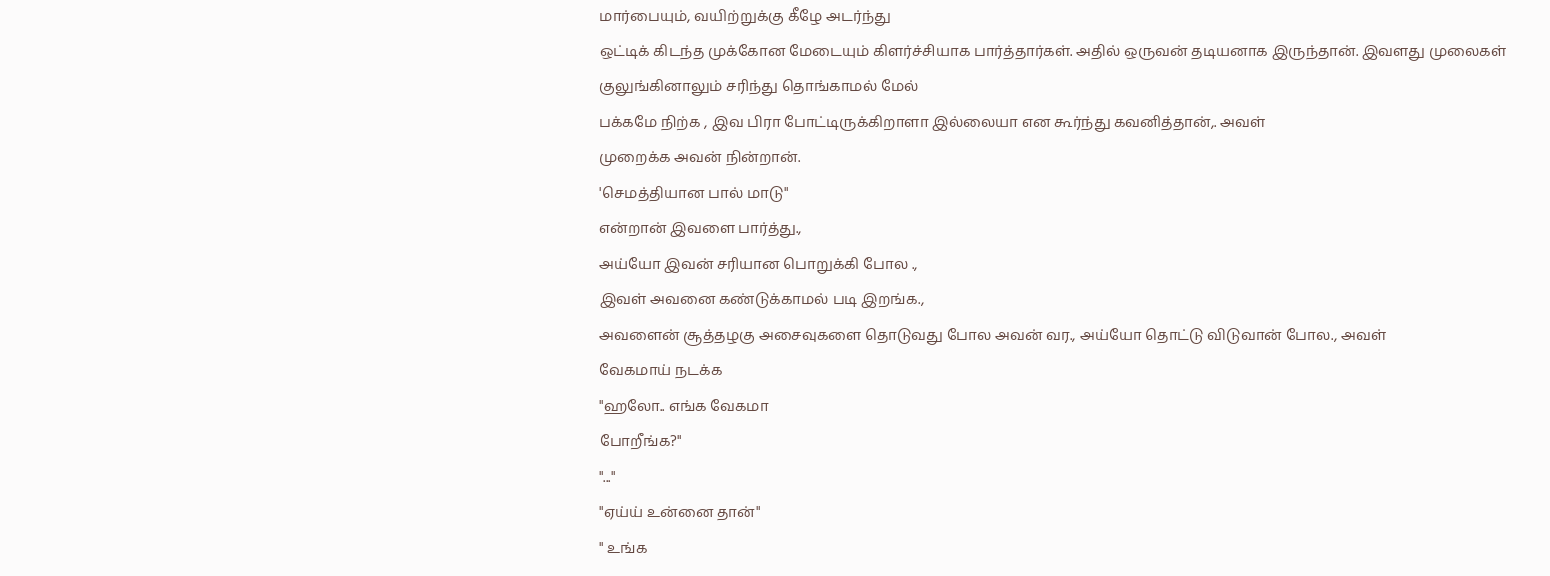மார்பையும், வயிற்றுக்கு கீழே அடர்ந்து
ஒட்டிக் கிடந்த முக்கோன மேடையும் கிளர்ச்சியாக பார்த்தார்கள். அதில் ஒருவன் தடியனாக இருந்தான். இவளது முலைகள்
குலுங்கினாலும் சரிந்து தொங்காமல் மேல்
பக்கமே நிற்க , இவ பிரா போட்டிருக்கிறாளா இல்லையா என கூர்ந்து கவனித்தான்,. அவள்
முறைக்க அவன் நின்றான்.
'செமத்தியான பால் மாடு"
என்றான் இவளை பார்த்து.,
அய்யோ இவன் சரியான பொறுக்கி போல .,
இவள் அவனை கண்டுக்காமல் படி இறங்க.,
அவளைன் சூத்தழகு அசைவுகளை தொடுவது போல அவன் வர., அய்யோ தொட்டு விடுவான் போல., அவள்
வேகமாய் நடக்க
"ஹலோ.. எங்க வேகமா
போறீங்க?"
"..."
"ஏய்ய் உன்னை தான்"
" உங்க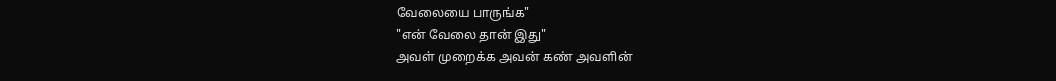வேலையை பாருங்க"
"என் வேலை தான் இது"
அவள் முறைக்க அவன் கண் அவளின்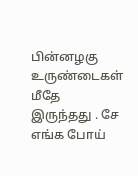பின்னழகு உருண்டைகள் மீதே இருந்தது . சே எங்க போய்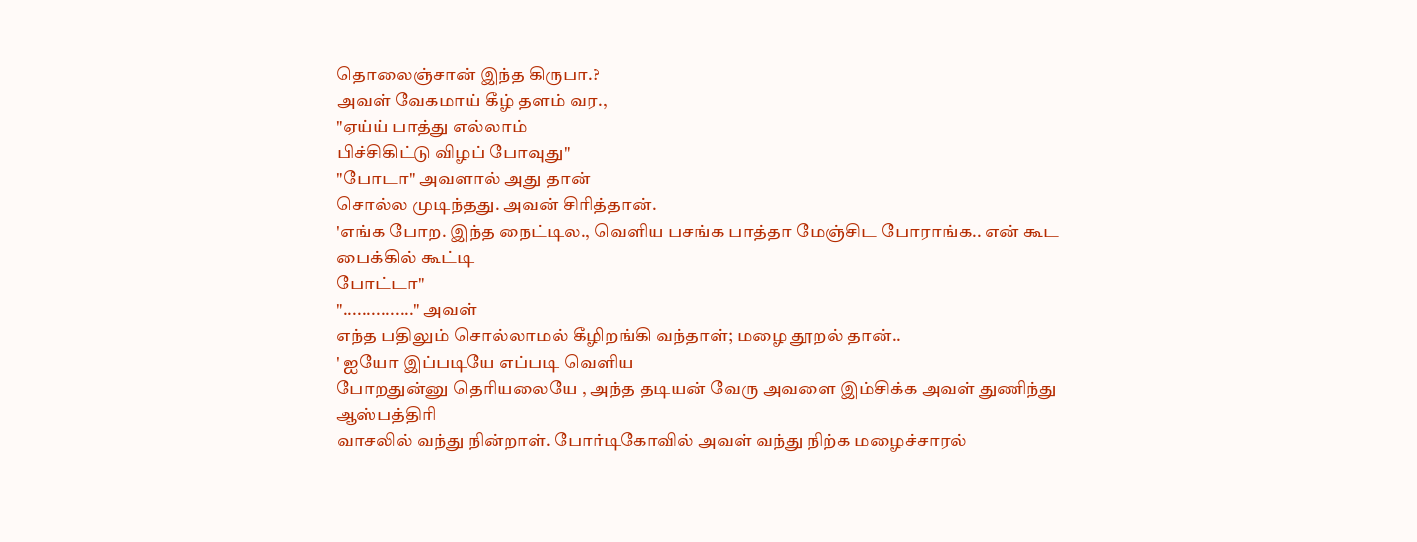தொலைஞ்சான் இந்த கிருபா.?
அவள் வேகமாய் கீழ் தளம் வர.,
"ஏய்ய் பாத்து எல்லாம்
பிச்சிகிட்டு விழப் போவுது"
"போடா" அவளால் அது தான்
சொல்ல முடிந்தது. அவன் சிரித்தான்.
'எங்க போற. இந்த நைட்டில., வெளிய பசங்க பாத்தா மேஞ்சிட போராங்க.. என் கூட பைக்கில் கூட்டி
போட்டா"
"..............." அவள்
எந்த பதிலும் சொல்லாமல் கீழிறங்கி வந்தாள்; மழை தூறல் தான்..
' ஐயோ இப்படியே எப்படி வெளிய
போறதுன்னு தெரியலையே , அந்த தடியன் வேரு அவளை இம்சிக்க அவள் துணிந்து ஆஸ்பத்திரி
வாசலில் வந்து நின்றாள். போர்டிகோவில் அவள் வந்து நிற்க மழைச்சாரல்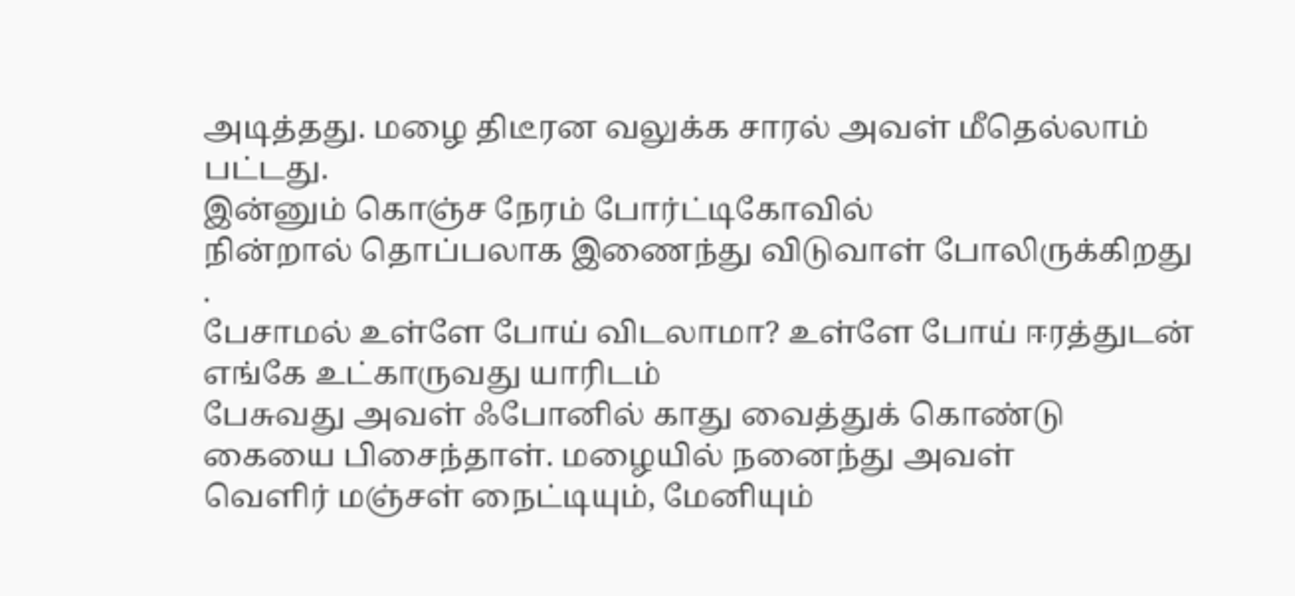அடித்தது. மழை திடீரன வலுக்க சாரல் அவள் மீதெல்லாம் பட்டது.
இன்னும் கொஞ்ச நேரம் போர்ட்டிகோவில்
நின்றால் தொப்பலாக இணைந்து விடுவாள் போலிருக்கிறது .
பேசாமல் உள்ளே போய் விடலாமா? உள்ளே போய் ஈரத்துடன் எங்கே உட்காருவது யாரிடம்
பேசுவது அவள் ஃபோனில் காது வைத்துக் கொண்டு கையை பிசைந்தாள். மழையில் நனைந்து அவள்
வெளிர் மஞ்சள் நைட்டியும், மேனியும்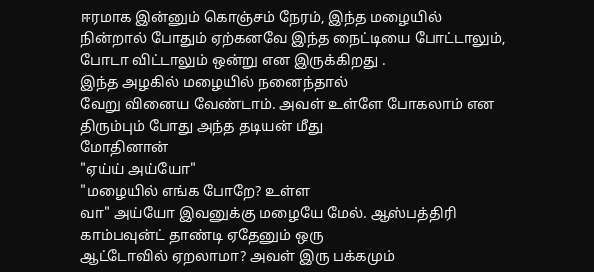ஈரமாக இன்னும் கொஞ்சம் நேரம், இந்த மழையில்
நின்றால் போதும் ஏற்கனவே இந்த நைட்டியை போட்டாலும், போடா விட்டாலும் ஒன்று என இருக்கிறது .
இந்த அழகில் மழையில் நனைந்தால்
வேறு வினைய வேண்டாம். அவள் உள்ளே போகலாம் என திரும்பும் போது அந்த தடியன் மீது
மோதினான்
"ஏய்ய் அய்யோ"
"மழையில் எங்க போறே? உள்ள
வா" அய்யோ இவனுக்கு மழையே மேல். ஆஸ்பத்திரி காம்பவுன்ட் தாண்டி ஏதேனும் ஒரு
ஆட்டோவில் ஏறலாமா? அவள் இரு பக்கமும்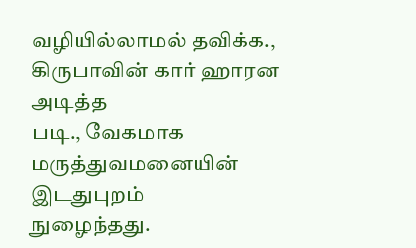வழியில்லாமல் தவிக்க., கிருபாவின் கார் ஹாரன அடித்த
படி., வேகமாக மருத்துவமனையின் இடதுபுறம்
நுழைந்தது.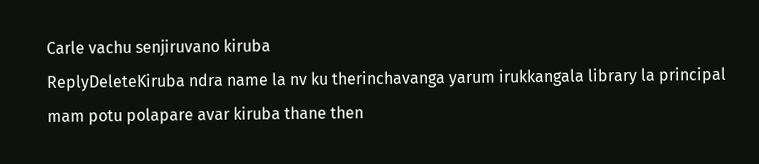Carle vachu senjiruvano kiruba
ReplyDeleteKiruba ndra name la nv ku therinchavanga yarum irukkangala library la principal mam potu polapare avar kiruba thane then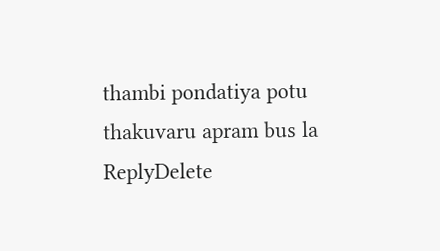thambi pondatiya potu thakuvaru apram bus la
ReplyDelete